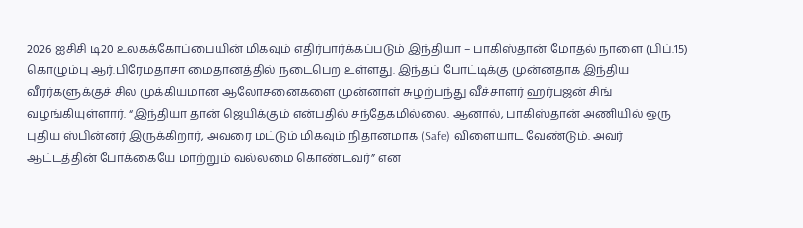2026 ஐசிசி டி20 உலகக்கோப்பையின் மிகவும் எதிர்பார்க்கப்படும் இந்தியா – பாகிஸ்தான் மோதல் நாளை (பிப்.15) கொழும்பு ஆர்.பிரேமதாசா மைதானத்தில் நடைபெற உள்ளது. இந்தப் போட்டிக்கு முன்னதாக இந்திய வீரர்களுக்குச் சில முக்கியமான ஆலோசனைகளை முன்னாள் சுழற்பந்து வீச்சாளர் ஹர்பஜன் சிங் வழங்கியுள்ளார். “இந்தியா தான் ஜெயிக்கும் என்பதில் சந்தேகமில்லை. ஆனால், பாகிஸ்தான் அணியில் ஒரு புதிய ஸ்பின்னர் இருக்கிறார், அவரை மட்டும் மிகவும் நிதானமாக (Safe) விளையாட வேண்டும். அவர் ஆட்டத்தின் போக்கையே மாற்றும் வல்லமை கொண்டவர்” என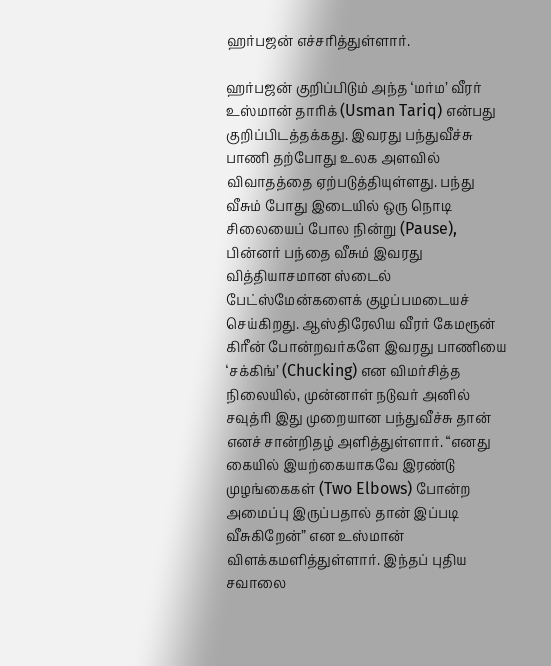ஹர்பஜன் எச்சரித்துள்ளார்.

ஹர்பஜன் குறிப்பிடும் அந்த ‘மர்ம’ வீரர் உஸ்மான் தாரிக் (Usman Tariq) என்பது குறிப்பிடத்தக்கது. இவரது பந்துவீச்சு பாணி தற்போது உலக அளவில் விவாதத்தை ஏற்படுத்தியுள்ளது. பந்து வீசும் போது இடையில் ஒரு நொடி சிலையைப் போல நின்று (Pause), பின்னர் பந்தை வீசும் இவரது வித்தியாசமான ஸ்டைல் பேட்ஸ்மேன்களைக் குழப்பமடையச் செய்கிறது. ஆஸ்திரேலிய வீரர் கேமரூன் கிரீன் போன்றவர்களே இவரது பாணியை ‘சக்கிங்’ (Chucking) என விமர்சித்த நிலையில், முன்னாள் நடுவர் அனில் சவுத்ரி இது முறையான பந்துவீச்சு தான் எனச் சான்றிதழ் அளித்துள்ளார். “எனது கையில் இயற்கையாகவே இரண்டு முழங்கைகள் (Two Elbows) போன்ற அமைப்பு இருப்பதால் தான் இப்படி வீசுகிறேன்” என உஸ்மான் விளக்கமளித்துள்ளார். இந்தப் புதிய சவாலை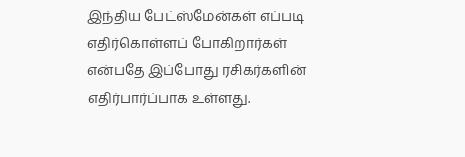இந்திய பேட்ஸ்மேன்கள் எப்படி எதிர்கொள்ளப் போகிறார்கள் என்பதே இப்போது ரசிகர்களின் எதிர்பார்ப்பாக உள்ளது.